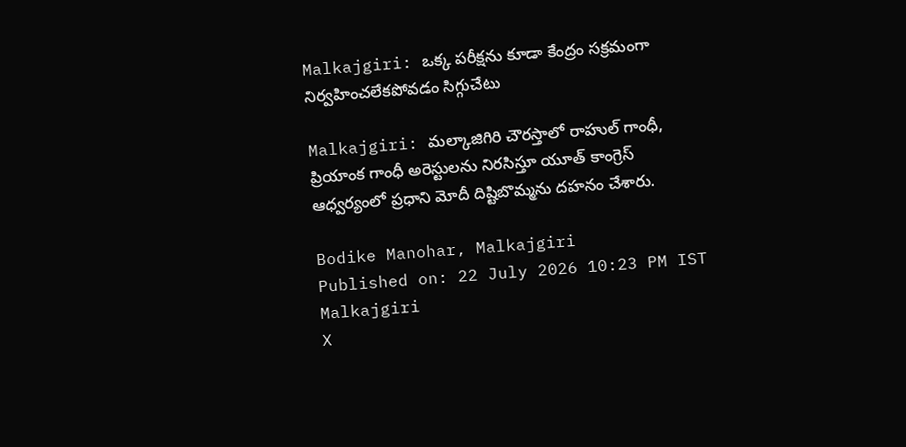Malkajgiri: ఒక్క పరీక్షను కూడా కేంద్రం సక్రమంగా నిర్వహించలేకపోవడం సిగ్గుచేటు

Malkajgiri: మల్కాజిగిరి చౌరస్తాలో రాహుల్ గాంధీ, ప్రియాంక గాంధీ అరెస్టులను నిరసిస్తూ యూత్ కాంగ్రెస్ ఆధ్వర్యంలో ప్రధాని మోదీ దిష్టిబొమ్మను దహనం చేశారు.

Bodike Manohar, Malkajgiri
Published on: 22 July 2026 10:23 PM IST
Malkajgiri
X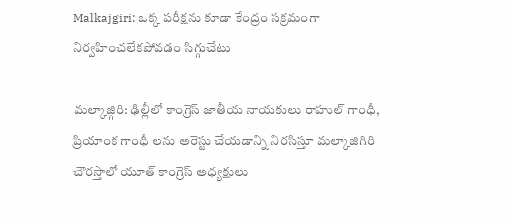Malkajgiri: ఒక్క పరీక్షను కూడా కేంద్రం సక్రమంగా నిర్వహించలేకపోవడం సిగ్గుచేటు

మల్కాజ్గిరి: ఢిల్లీలో కాంగ్రెస్ జాతీయ నాయకులు రాహుల్ గాంధీ, ప్రియాంక గాంధీ లను అరెస్టు చేయడాన్ని నిరసిస్తూ మల్కాజిగిరి చౌరస్తాలో యూత్ కాంగ్రెస్ అధ్యక్షులు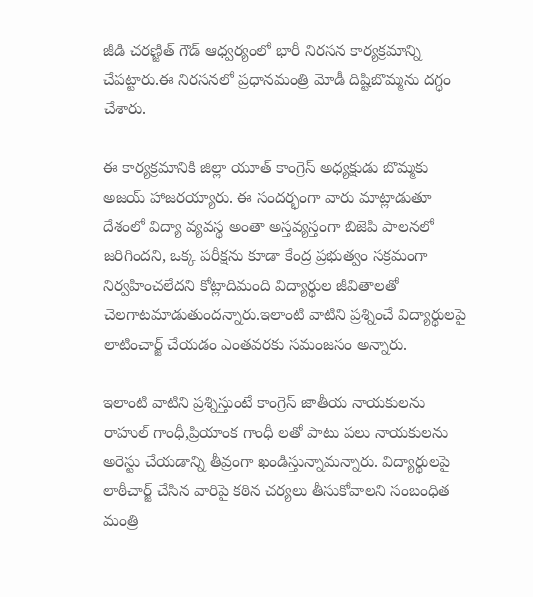జీడి చరణ్జిత్ గౌడ్ ఆధ్వర్యంలో భారీ నిరసన కార్యక్రమాన్ని చేపట్టారు.ఈ నిరసనలో ప్రధానమంత్రి మోడీ దిష్టిబొమ్మను దగ్ధం చేశారు.

ఈ కార్యక్రమానికి జిల్లా యూత్ కాంగ్రెస్ అధ్యక్షుడు బొమ్మకు అజయ్ హాజరయ్యారు. ఈ సందర్భంగా వారు మాట్లాడుతూ దేశంలో విద్యా వ్యవస్థ అంతా అస్తవ్యస్తంగా బిజెపి పాలనలో జరిగిందని, ఒక్క పరీక్షను కూడా కేంద్ర ప్రభుత్వం సక్రమంగా నిర్వహించలేదని కోట్లాదిమంది విద్యార్థుల జీవితాలతో చెలగాటమాడుతుందన్నారు.ఇలాంటి వాటిని ప్రశ్నించే విద్యార్థులపై లాటించార్జ్ చేయడం ఎంతవరకు సమంజసం అన్నారు.

ఇలాంటి వాటిని ప్రశ్నిస్తుంటే కాంగ్రెస్ జాతీయ నాయకులను రాహుల్ గాంధీ,ప్రియాంక గాంధీ లతో పాటు పలు నాయకులను అరెస్టు చేయడాన్ని తీవ్రంగా ఖండిస్తున్నామన్నారు. విద్యార్థులపై లాఠీచార్జ్ చేసిన వారిపై కఠిన చర్యలు తీసుకోవాలని సంబంధిత మంత్రి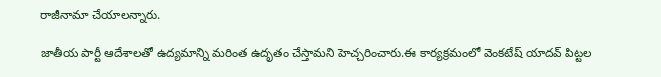రాజీనామా చేయాలన్నారు.

జాతీయ పార్టీ ఆదేశాలతో ఉద్యమాన్ని మరింత ఉదృతం చేస్తామని హెచ్చరించారు.ఈ కార్యక్రమంలో వెంకటేష్ యాదవ్ పిట్టల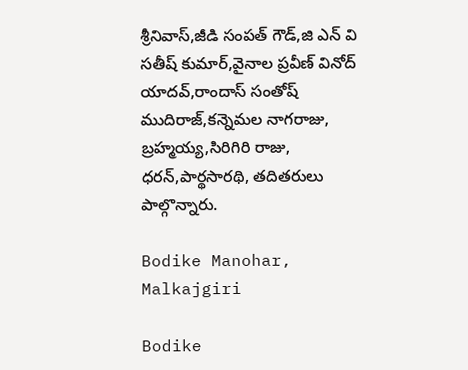శ్రీనివాస్,జీడి సంపత్ గౌడ్,జి ఎన్ వి సతీష్ కుమార్,వైనాల ప్రవీణ్ వినోద్ యాదవ్,రాందాస్ సంతోష్ ముదిరాజ్,కన్నెమల నాగరాజు, బ్రహ్మయ్య,సిరిగిరి రాజు, ధరన్,పార్థసారథి, తదితరులు పాల్గొన్నారు.

Bodike Manohar, Malkajgiri

Bodike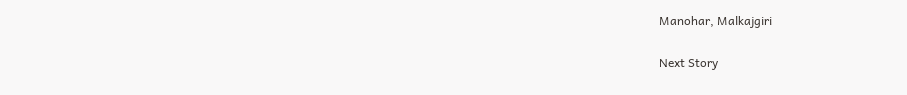Manohar, Malkajgiri

Next Story